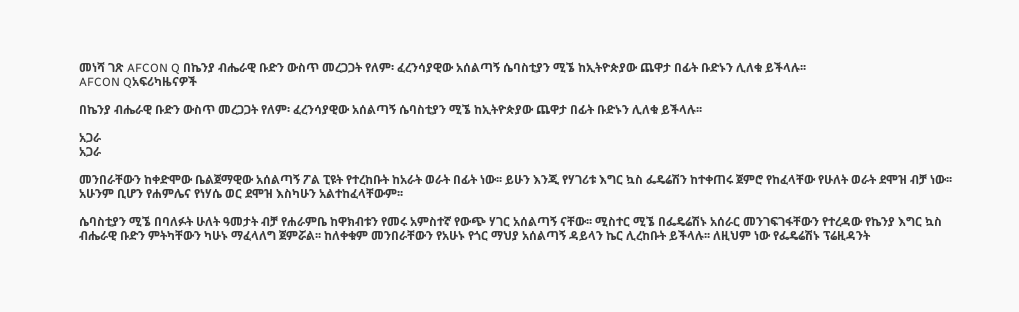መነሻ ገጽ AFCON Q በኬንያ ብሔራዊ ቡድን ውስጥ መረጋጋት የለም፡ ፈረንሳያዊው አሰልጣኝ ሴባስቲያን ሚኜ ከኢትዮጵያው ጨዋታ በፊት ቡድኑን ሊለቁ ይችላሉ፡፡
AFCON Qአፍሪካዜናዎች

በኬንያ ብሔራዊ ቡድን ውስጥ መረጋጋት የለም፡ ፈረንሳያዊው አሰልጣኝ ሴባስቲያን ሚኜ ከኢትዮጵያው ጨዋታ በፊት ቡድኑን ሊለቁ ይችላሉ፡፡

አጋራ
አጋራ

መንበራቸውን ከቀድሞው ቤልጀማዊው አሰልጣኝ ፖል ፒዩት የተረከቡት ከአራት ወራት በፊት ነው፡፡ ይሁን እንጂ የሃገሪቱ እግር ኳስ ፌዴሬሽን ከተቀጠሩ ጀምሮ የከፈላቸው የሁለት ወራት ደሞዝ ብቻ ነው፡፡ አሁንም ቢሆን የሐምሌና የነሃሴ ወር ደሞዝ እስካሁን አልተከፈላቸውም፡፡

ሴባስቲያን ሚኜ በባለፉት ሁለት ዓመታት ብቻ የሐራምቤ ከዋክብቱን የመሩ አምስተኛ የውጭ ሃገር አሰልጣኝ ናቸው፡፡ ሚስተር ሚኜ በፌዴሬሽኑ አሰራር መንገፍገፋቸውን የተረዳው የኬንያ እግር ኳስ ብሔራዊ ቡድን ምትካቸውን ካሁኑ ማፈላለግ ጀምሯል፡፡ ከለቀቁም መንበራቸውን የአሁኑ የጎር ማህያ አሰልጣኝ ዳይላን ኬር ሊረከቡት ይችላሉ፡፡ ለዚህም ነው የፌዴሬሽኑ ፕሬዚዳንት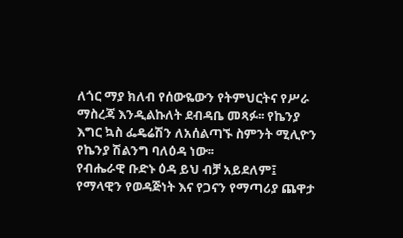ለጎር ማያ ክለብ የሰውዬውን የትምህርትና የሥራ ማስረጃ እንዲልኩለት ደብዳቤ መጻፉ፡፡ የኬንያ እግር ኳስ ፌዴሬሽን ለአሰልጣኙ ስምንት ሚሊዮን የኬንያ ሽልንግ ባለዕዳ ነው፡፡
የብሔራዊ ቡድኑ ዕዳ ይህ ብቻ አይደለም፤ የማላዊን የወዳጅነት እና የጋናን የማጣሪያ ጨዋታ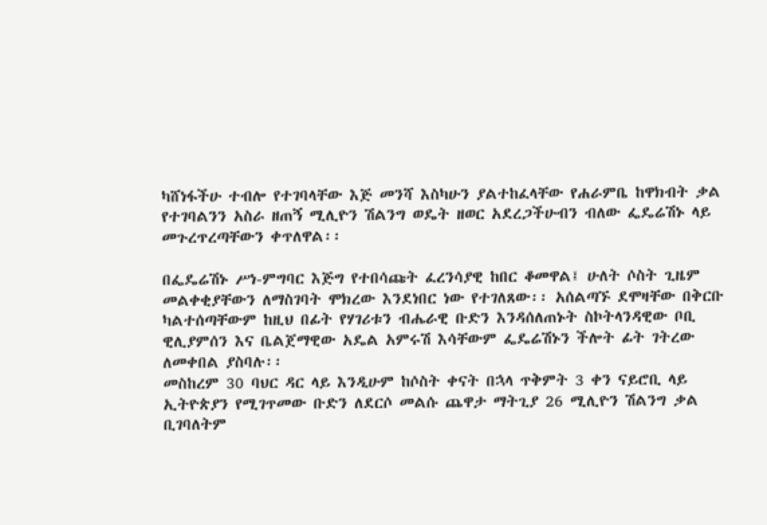ካሸነፋችሁ ተብሎ የተገባላቸው እጅ መንሻ እስካሁን ያልተከፈላቸው የሐራምቤ ከዋክብት ቃል የተገባልንን አስራ ዘጠኝ ሚሊዮን ሽልንግ ወዴት ዘወር አደረጋችሁብን ብለው ፌዴሬሽኑ ላይ መጉረጥረጣቸውን ቀጥለዋል፡፡

በፌዴሬሽኑ ሥነ-ምግባር እጅግ የተበሳጩት ፈረንሳያዊ ከበር ቆመዋል፤ ሁለት ሶስት ጊዜም መልቀቂያቸውን ለማስገባት ሞክረው እንደነበር ነው የተገለጸው፡፡ አሰልጣኙ ደሞዛቸው በቅርቡ ካልተሰጣቸውም ከዚህ በፊት የሃገሪቱን ብሔራዊ ቡድን እንዳሰለጠኑት ስኮትላንዳዊው ቦቢ ዊሊያምሰን እና ቤልጀማዊው አዴል አምሩሽ እሳቸውም ፌዴሬሽኑን ችሎት ፊት ገትረው ለመቀበል ያስባሉ፡፡
መስከረም 30 ባህር ዳር ላይ እንዲሁም ከሶስት ቀናት በኋላ ጥቅምት 3 ቀን ናይሮቢ ላይ ኢትዮጵያን የሚገጥመው ቡድን ለደርሶ መልሱ ጨዋታ ማትጊያ 26 ሚሊዮን ሽልንግ ቃል ቢገባለትም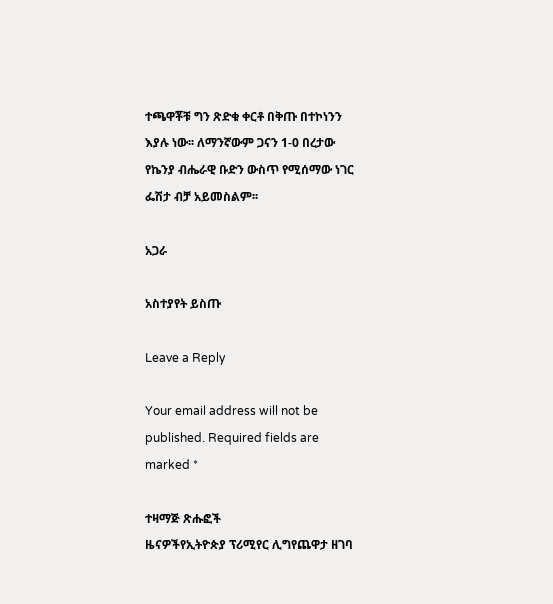ተጫዋቾቹ ግን ጽድቁ ቀርቶ በቅጡ በተኮነንን እያሉ ነው፡፡ ለማንኛውም ጋናን 1-0 በረታው የኬንያ ብሔራዊ ቡድን ውስጥ የሚሰማው ነገር ፌሽታ ብቻ አይመስልም፡፡

አጋራ

አስተያየት ይስጡ

Leave a Reply

Your email address will not be published. Required fields are marked *

ተዛማጅ ጽሑፎች
ዜናዎችየኢትዮጵያ ፕሪሚየር ሊግየጨዋታ ዘገባ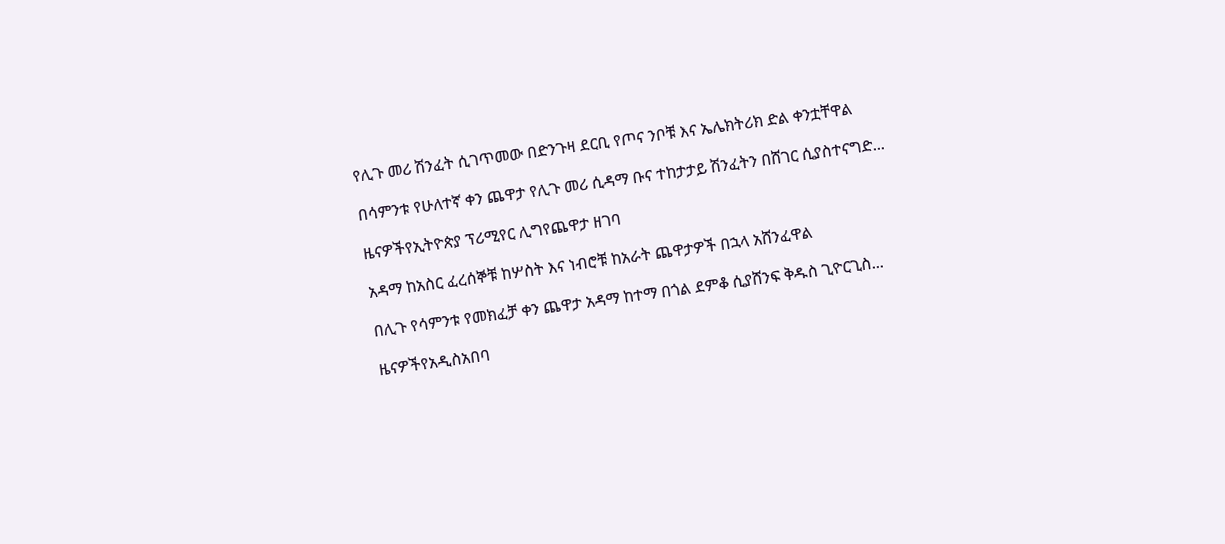የሊጉ መሪ ሽንፈት ሲገጥመው በድንጉዛ ደርቢ የጦና ንቦቹ እና ኤሌክትሪክ ድል ቀንቷቸዋል

በሳምንቱ የሁለተኛ ቀን ጨዋታ የሊጉ መሪ ሲዳማ ቡና ተከታታይ ሽንፈትን በሸገር ሲያስተናግድ...

ዜናዎችየኢትዮጵያ ፕሪሚየር ሊግየጨዋታ ዘገባ

አዳማ ከአስር ፈረሰኞቹ ከሦስት እና ነብሮቹ ከአራት ጨዋታዎች በኋላ አሸንፈዋል

በሊጉ የሳምንቱ የመክፈቻ ቀን ጨዋታ አዳማ ከተማ በጎል ደምቆ ሲያሸንፍ ቅዱስ ጊዮርጊስ...

ዜናዎችየአዲስአበባ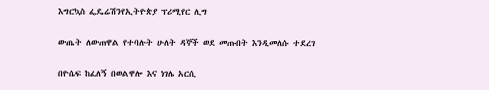እግርኳስ ፌዴሬሽንየኢትዮጵያ ፕሪሚየር ሊግ

ውጤት ለውጠዋል የተባሉት ሁለት ዳኞች ወደ መጡበት እንዲመለሱ ተደረገ

በዮሴፍ ከፈለኝ በወልዋሎ እና ነገሌ አርሲ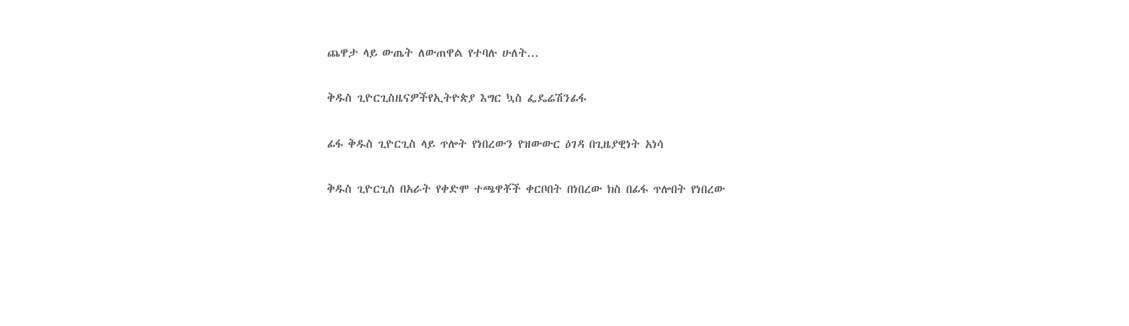ጨዋታ ላይ ውጤት ለውጠዋል የተባሉ ሁለት...

ቅዱስ ጊዮርጊስዜናዎችየኢትዮጵያ እግር ኳስ ፌዴሬሽንፊፋ

ፊፋ ቅዱስ ጊዮርጊስ ላይ ጥሎት የነበረውን የዝውውር ዕገዳ በጊዜያዊነት አነሳ

ቅዱስ ጊዮርጊስ በአራት የቀድሞ ተጫዋቾች ቀርቦበት በነበረው ክስ በፊፋ ጥሎበት የነበረው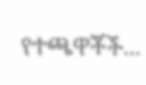የተጫዋቾች...